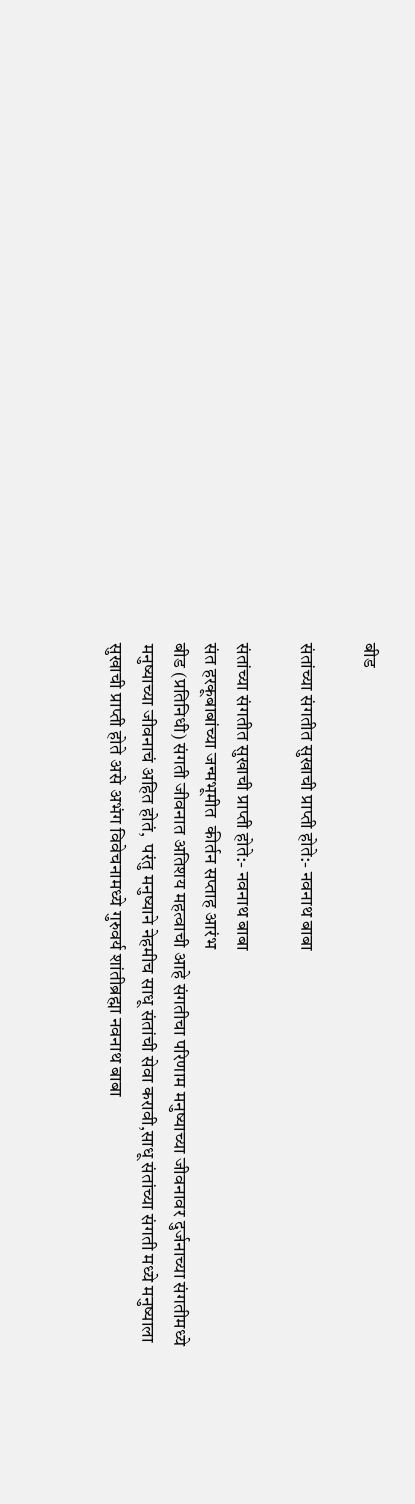बीड

संतांच्या संगतीत सुखाची प्राप्ती होते:- नवनाथ बाबा

संतांच्या संगतीत सुखाची प्राप्ती होते:- नवनाथ बाबा
संत हरकूबाबांच्या जन्मभूमीत  कीर्तन सप्ताह आरंभ
बीड (प्रतिनिधी) संगती जीवनात अतिशय महत्वाची आहे संगतीचा परिणाम मनुष्याच्या जीवनावर दुर्जनाच्या संगतीमध्ये मनुष्याच्या जीवनाचं अहित होतं,  परंतु मनुष्याने नेहमीच साधू संतांची सेवा करावी,साधू संतांच्या संगती मध्ये मनुष्याला सुखाची प्राप्ती होते असे अभंग विवेचनामध्ये गुरुवर्य शांतीब्रह्मा नवनाथ बाबा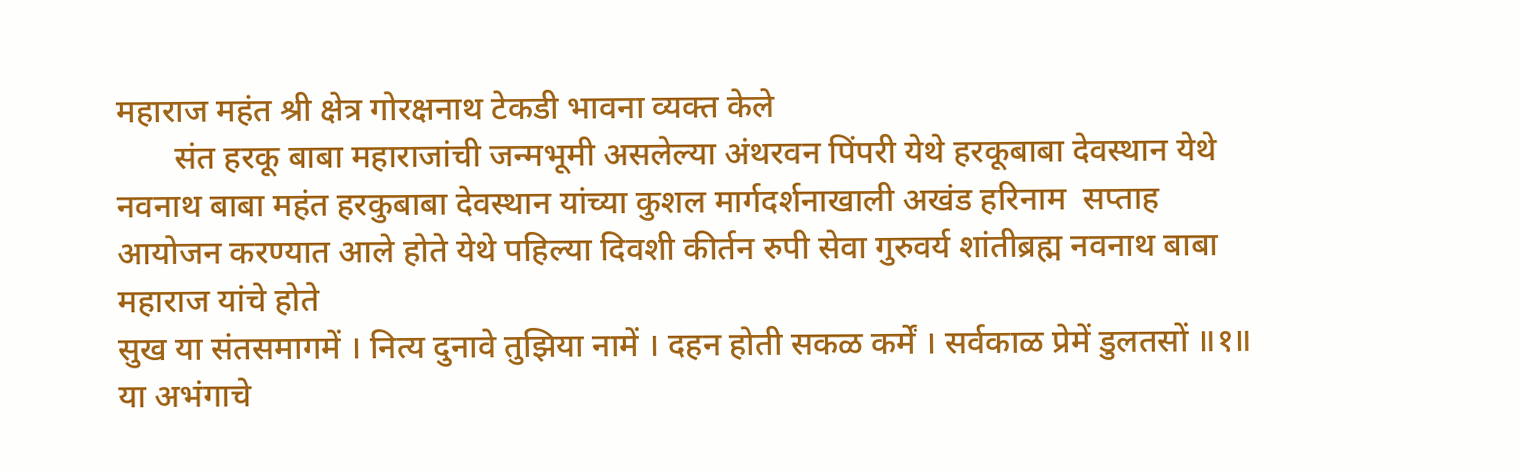महाराज महंत श्री क्षेत्र गोरक्षनाथ टेकडी भावना व्यक्त केले
       संत हरकू बाबा महाराजांची जन्मभूमी असलेल्या अंथरवन पिंपरी येथे हरकूबाबा देवस्थान येथे नवनाथ बाबा महंत हरकुबाबा देवस्थान यांच्या कुशल मार्गदर्शनाखाली अखंड हरिनाम  सप्ताह आयोजन करण्यात आले होते येथे पहिल्या दिवशी कीर्तन रुपी सेवा गुरुवर्य शांतीब्रह्म नवनाथ बाबा महाराज यांचे होते
सुख या संतसमागमें । नित्य दुनावे तुझिया नामें । दहन होती सकळ कर्में । सर्वकाळ प्रेमें डुलतसों ॥१॥
या अभंगाचे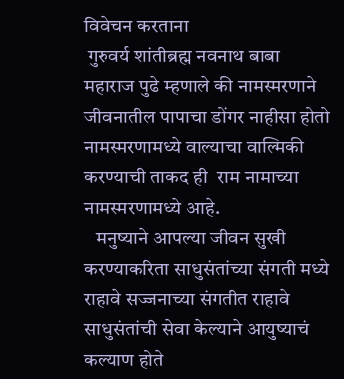विवेचन करताना
 गुरुवर्य शांतीब्रह्म नवनाथ बाबा महाराज पुढे म्हणाले की नामस्मरणाने जीवनातील पापाचा डोंगर नाहीसा होतो नामस्मरणामध्ये वाल्याचा वाल्मिकी करण्याची ताकद ही  राम नामाच्या नामस्मरणामध्ये आहे.
   मनुष्याने आपल्या जीवन सुखी करण्याकरिता साधुसंतांच्या संगती मध्ये राहावे सज्जनाच्या संगतीत राहावे साधुसंतांची सेवा केल्याने आयुष्याचं कल्याण होते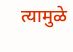त्यामुळे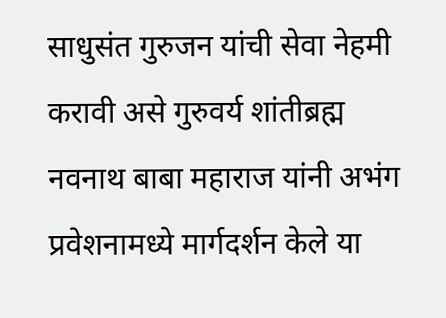साधुसंत गुरुजन यांची सेवा नेहमी करावी असे गुरुवर्य शांतीब्रह्म नवनाथ बाबा महाराज यांनी अभंग प्रवेशनामध्ये मार्गदर्शन केले या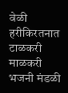वेळी हरीकिरतनात टाळकरी माळकरी भजनी मंडळी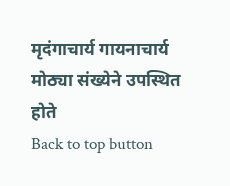मृदंगाचार्य गायनाचार्य मोठ्या संख्येने उपस्थित होते
Back to top button